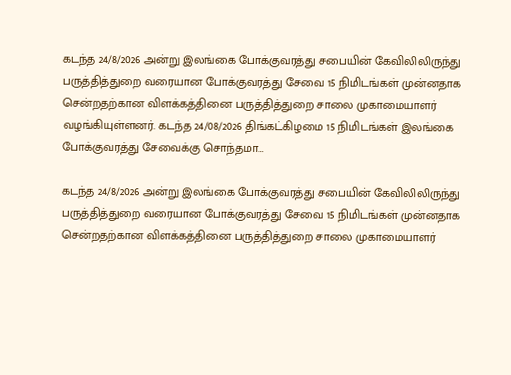கடந்த 24/8/2026 அன்று இலங்கை போக்குவரத்து சபையின் கேவிலிலிருந்து பருத்தித்துறை வரையான போக்குவரத்து சேவை 15 நிமிடங்கள் முன்னதாக சென்றதற்கான விளக்கத்தினை பருத்தித்துறை சாலை முகாமையாளர் வழங்கியுள்ளனர். கடந்த 24/08/2026 திங்கட்கிழமை 15 நிமிடங்கள் இலங்கை போக்குவரத்து சேவைக்கு சொந்தமா…

கடந்த 24/8/2026 அன்று இலங்கை போக்குவரத்து சபையின் கேவிலிலிருந்து பருத்தித்துறை வரையான போக்குவரத்து சேவை 15 நிமிடங்கள் முன்னதாக சென்றதற்கான விளக்கத்தினை பருத்தித்துறை சாலை முகாமையாளர்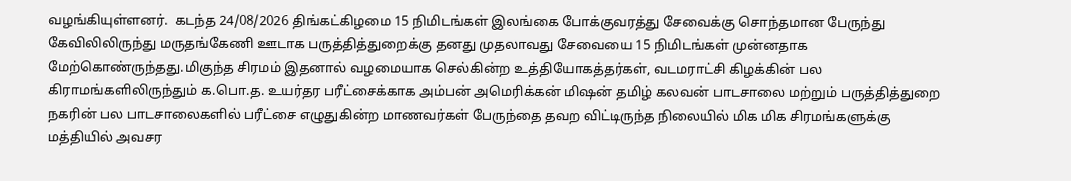வழங்கியுள்ளனர்.  கடந்த 24/08/2026 திங்கட்கிழமை 15 நிமிடங்கள் இலங்கை போக்குவரத்து சேவைக்கு சொந்தமான பேருந்து கேவிலிலிருந்து மருதங்கேணி ஊடாக பருத்தித்துறைக்கு தனது முதலாவது சேவையை 15 நிமிடங்கள் முன்னதாக மேற்கொண்ருந்தது.மிகுந்த சிரமம் இதனால் வழமையாக செல்கின்ற உத்தியோகத்தர்கள், வடமராட்சி கிழக்கின் பல கிராமங்களிலிருந்தும் க.பொ.த. உயர்தர பரீட்சைக்காக அம்பன் அமெரிக்கன் மிஷன் தமிழ் கலவன் பாடசாலை மற்றும் பருத்தித்துறை நகரின் பல பாடசாலைகளில் பரீட்சை எழுதுகின்ற மாணவர்கள் பேருந்தை தவற விட்டிருந்த நிலையில் மிக மிக சிரமங்களுக்கு மத்தியில் அவசர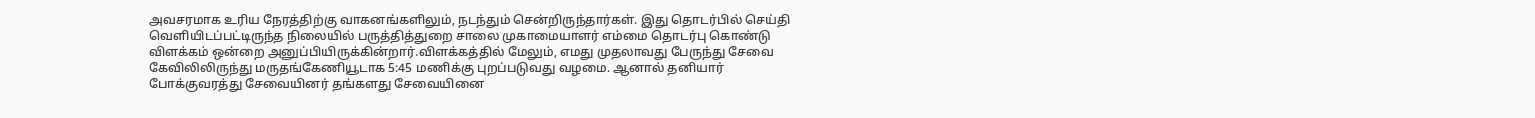அவசரமாக உரிய நேரத்திற்கு வாகனங்களிலும், நடந்தும் சென்றிருந்தார்கள். இது தொடர்பில் செய்தி வெளியிடப்பட்டிருந்த நிலையில் பருத்தித்துறை சாலை முகாமையாளர் எம்மை தொடர்பு கொண்டு விளக்கம் ஒன்றை அனுப்பியிருக்கின்றார்.விளக்கத்தில் மேலும், எமது முதலாவது பேருந்து சேவை கேவிலிலிருந்து மருதங்கேணியூடாக 5:45 மணிக்கு புறப்படுவது வழமை. ஆனால் தனியார் போக்குவரத்து சேவையினர் தங்களது சேவையினை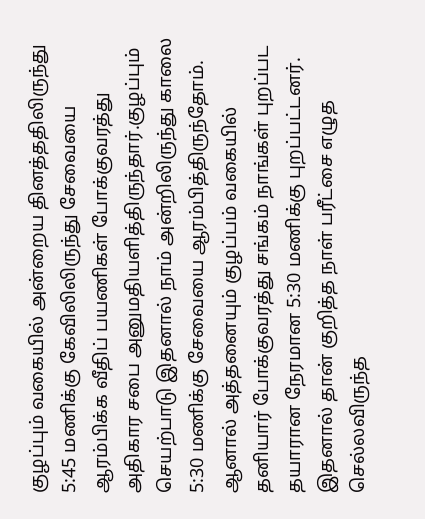குழப்பும் வகையில் அன்றைய தினத்ததிலிருந்து 5:45 மணிக்கு கேவிலிலிருந்து சேவையை ஆரம்பிக்க வீதிப் பயணிகள் போக்குவரத்து அதிகார சபை அனுமதியளித்திருந்தார்.குழப்பும் செயற்பாடு இதனால் நாம் அன்றிலிருந்து காலை 5:30 மணிக்கு சேவையை ஆரம்பித்திருந்தோம். ஆனால் அத்தனையும் குழப்பம் வகையில் தனியார் போக்குவரத்து சங்கம் நாங்கள் புறப்பட தயாரான நேரமான 5:30 மணிக்கு புறப்பட்டனர். இதனால் தான் குறித்த நாள் பரீட்சை எழுத செல்லவிருந்த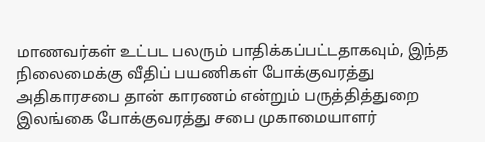மாணவர்கள் உட்பட பலரும் பாதிக்கப்பட்டதாகவும், இந்த நிலைமைக்கு வீதிப் பயணிகள் போக்குவரத்து அதிகாரசபை தான் காரணம் என்றும் பருத்தித்துறை இலங்கை போக்குவரத்து சபை முகாமையாளர்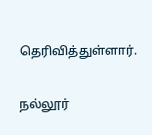தெரிவித்துள்ளார்.

நல்லூர்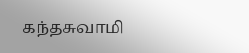கந்தசுவாமி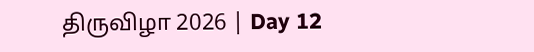திருவிழா 2026 | Day 12